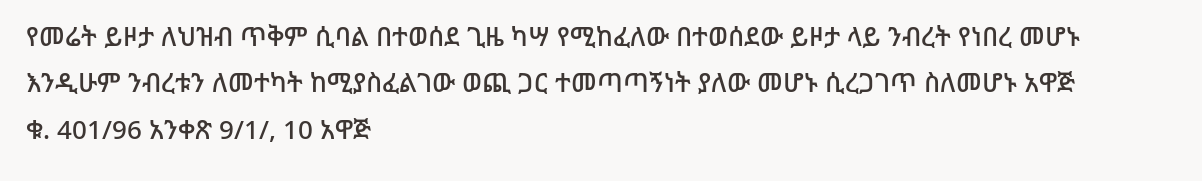የመሬት ይዞታ ለህዝብ ጥቅም ሲባል በተወሰደ ጊዜ ካሣ የሚከፈለው በተወሰደው ይዞታ ላይ ንብረት የነበረ መሆኑ እንዲሁም ንብረቱን ለመተካት ከሚያስፈልገው ወጪ ጋር ተመጣጣኝነት ያለው መሆኑ ሲረጋገጥ ስለመሆኑ አዋጅ ቁ. 401/96 አንቀጽ 9/1/, 10 አዋጅ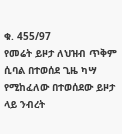ቁ. 455/97
የመሬት ይዞታ ለህዝብ ጥቅም ሲባል በተወሰደ ጊዜ ካሣ የሚከፈለው በተወሰደው ይዞታ ላይ ንብረት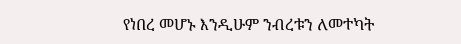የነበረ መሆኑ እንዲሁም ንብረቱን ለመተካት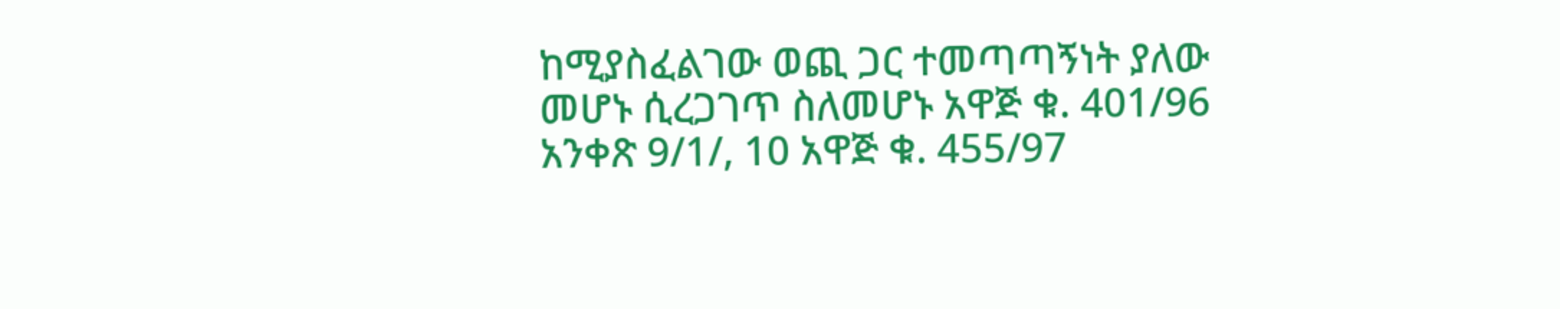ከሚያስፈልገው ወጪ ጋር ተመጣጣኝነት ያለው መሆኑ ሲረጋገጥ ስለመሆኑ አዋጅ ቁ. 401/96 አንቀጽ 9/1/, 10 አዋጅ ቁ. 455/97